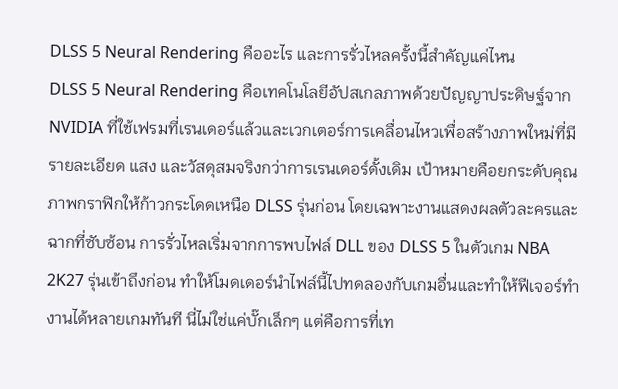DLSS 5 Neural Rendering คืออะไร และการรั่วไหลครั้งนี้สำคัญแค่ไหน
DLSS 5 Neural Rendering คือเทคโนโลยีอัปสเกลภาพด้วยปัญญาประดิษฐ์จาก NVIDIA ที่ใช้เฟรมที่เรนเดอร์แล้วและเวกเตอร์การเคลื่อนไหวเพื่อสร้างภาพใหม่ที่มีรายละเอียด แสง และวัสดุสมจริงกว่าการเรนเดอร์ดั้งเดิม เป้าหมายคือยกระดับคุณภาพกราฟิกให้ก้าวกระโดดเหนือ DLSS รุ่นก่อน โดยเฉพาะงานแสดงผลตัวละครและฉากที่ซับซ้อน การรั่วไหลเริ่มจากการพบไฟล์ DLL ของ DLSS 5 ในตัวเกม NBA 2K27 รุ่นเข้าถึงก่อน ทำให้โมดเดอร์นำไฟล์นี้ไปทดลองกับเกมอื่นและทำให้ฟีเจอร์ทำงานได้หลายเกมทันที นี่ไม่ใช่แค่บั๊กเล็กๆ แต่คือการที่เท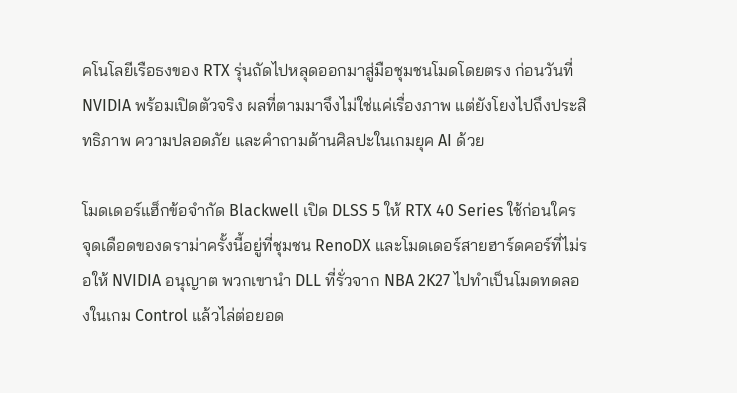คโนโลยีเรือธงของ RTX รุ่นถัดไปหลุดออกมาสู่มือชุมชนโมดโดยตรง ก่อนวันที่ NVIDIA พร้อมเปิดตัวจริง ผลที่ตามมาจึงไม่ใช่แค่เรื่องภาพ แต่ยังโยงไปถึงประสิทธิภาพ ความปลอดภัย และคำถามด้านศิลปะในเกมยุค AI ด้วย

โมดเดอร์แฮ็กข้อจำกัด Blackwell เปิด DLSS 5 ให้ RTX 40 Series ใช้ก่อนใคร
จุดเดือดของดราม่าครั้งนี้อยู่ที่ชุมชน RenoDX และโมดเดอร์สายฮาร์ดคอร์ที่ไม่รอให้ NVIDIA อนุญาต พวกเขานำ DLL ที่รั่วจาก NBA 2K27 ไปทำเป็นโมดทดลองในเกม Control แล้วไล่ต่อยอด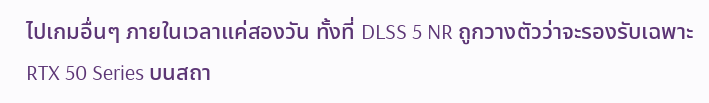ไปเกมอื่นๆ ภายในเวลาแค่สองวัน ทั้งที่ DLSS 5 NR ถูกวางตัวว่าจะรองรับเฉพาะ RTX 50 Series บนสถา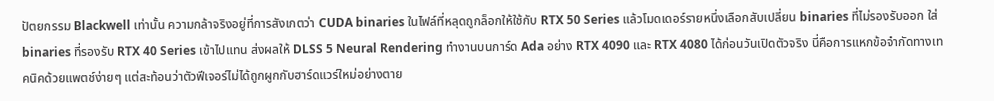ปัตยกรรม Blackwell เท่านั้น ความกล้าจริงอยู่ที่การสังเกตว่า CUDA binaries ในไฟล์ที่หลุดถูกล็อกให้ใช้กับ RTX 50 Series แล้วโมดเดอร์รายหนึ่งเลือกสับเปลี่ยน binaries ที่ไม่รองรับออก ใส่ binaries ที่รองรับ RTX 40 Series เข้าไปแทน ส่งผลให้ DLSS 5 Neural Rendering ทำงานบนการ์ด Ada อย่าง RTX 4090 และ RTX 4080 ได้ก่อนวันเปิดตัวจริง นี่คือการแหกข้อจำกัดทางเทคนิคด้วยแพตช์ง่ายๆ แต่สะท้อนว่าตัวฟีเจอร์ไม่ได้ถูกผูกกับฮาร์ดแวร์ใหม่อย่างตาย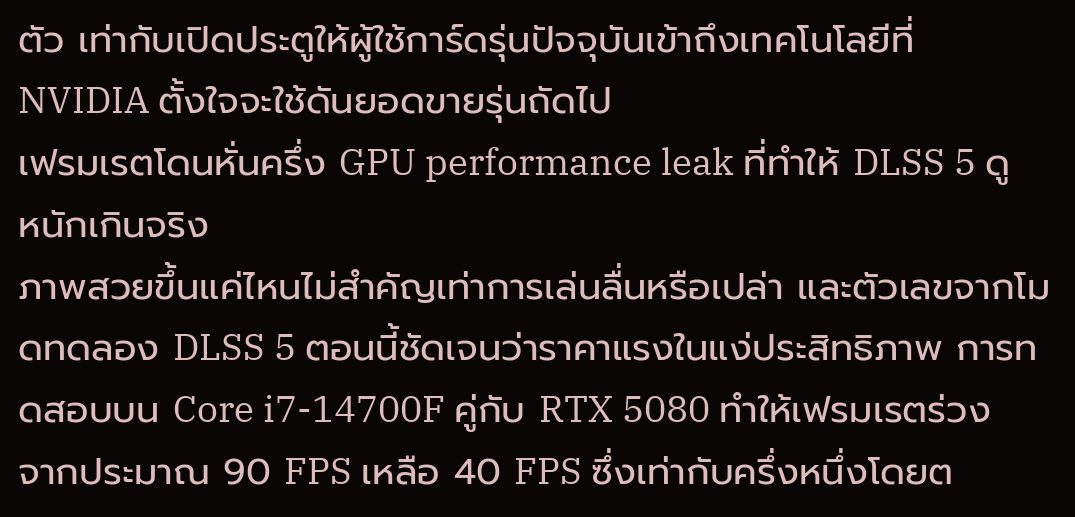ตัว เท่ากับเปิดประตูให้ผู้ใช้การ์ดรุ่นปัจจุบันเข้าถึงเทคโนโลยีที่ NVIDIA ตั้งใจจะใช้ดันยอดขายรุ่นถัดไป
เฟรมเรตโดนหั่นครึ่ง GPU performance leak ที่ทำให้ DLSS 5 ดูหนักเกินจริง
ภาพสวยขึ้นแค่ไหนไม่สำคัญเท่าการเล่นลื่นหรือเปล่า และตัวเลขจากโมดทดลอง DLSS 5 ตอนนี้ชัดเจนว่าราคาแรงในแง่ประสิทธิภาพ การทดสอบบน Core i7-14700F คู่กับ RTX 5080 ทำให้เฟรมเรตร่วงจากประมาณ 90 FPS เหลือ 40 FPS ซึ่งเท่ากับครึ่งหนึ่งโดยต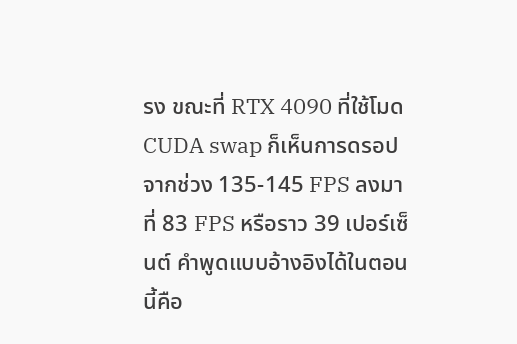รง ขณะที่ RTX 4090 ที่ใช้โมด CUDA swap ก็เห็นการดรอปจากช่วง 135-145 FPS ลงมาที่ 83 FPS หรือราว 39 เปอร์เซ็นต์ คำพูดแบบอ้างอิงได้ในตอนนี้คือ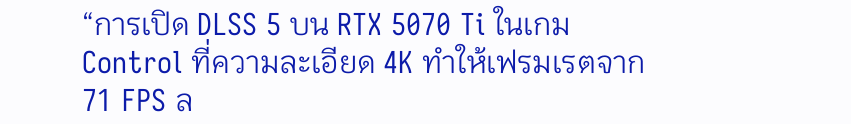“การเปิด DLSS 5 บน RTX 5070 Ti ในเกม Control ที่ความละเอียด 4K ทำให้เฟรมเรตจาก 71 FPS ล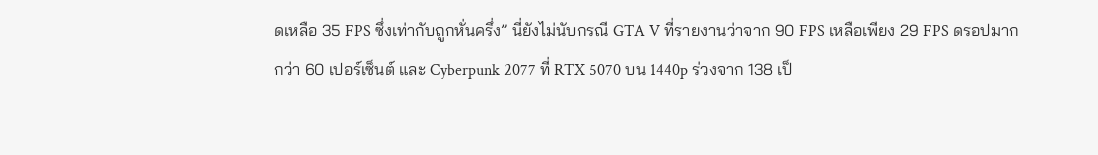ดเหลือ 35 FPS ซึ่งเท่ากับถูกหั่นครึ่ง” นี่ยังไม่นับกรณี GTA V ที่รายงานว่าจาก 90 FPS เหลือเพียง 29 FPS ดรอปมากกว่า 60 เปอร์เซ็นต์ และ Cyberpunk 2077 ที่ RTX 5070 บน 1440p ร่วงจาก 138 เป็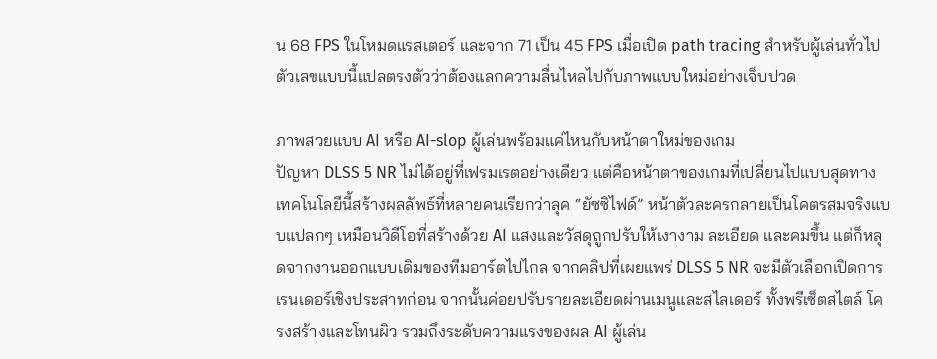น 68 FPS ในโหมดแรสเตอร์ และจาก 71 เป็น 45 FPS เมื่อเปิด path tracing สำหรับผู้เล่นทั่วไป ตัวเลขแบบนี้แปลตรงตัวว่าต้องแลกความลื่นไหลไปกับภาพแบบใหม่อย่างเจ็บปวด

ภาพสวยแบบ AI หรือ AI-slop ผู้เล่นพร้อมแค่ไหนกับหน้าตาใหม่ของเกม
ปัญหา DLSS 5 NR ไม่ได้อยู่ที่เฟรมเรตอย่างเดียว แต่คือหน้าตาของเกมที่เปลี่ยนไปแบบสุดทาง เทคโนโลยีนี้สร้างผลลัพธ์ที่หลายคนเรียกว่าลุค “ยัซซิไฟด์” หน้าตัวละครกลายเป็นโคตรสมจริงแบบแปลกๆ เหมือนวิดีโอที่สร้างด้วย AI แสงและวัสดุถูกปรับให้เงางาม ละเอียด และคมขึ้น แต่ก็หลุดจากงานออกแบบเดิมของทีมอาร์ตไปไกล จากคลิปที่เผยแพร่ DLSS 5 NR จะมีตัวเลือกเปิดการเรนเดอร์เชิงประสาทก่อน จากนั้นค่อยปรับรายละเอียดผ่านเมนูและสไลเดอร์ ทั้งพรีเซ็ตสไตล์ โครงสร้างและโทนผิว รวมถึงระดับความแรงของผล AI ผู้เล่น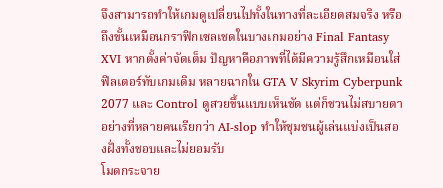จึงสามารถทำให้เกมดูเปลี่ยนไปทั้งในทางที่ละเอียดสมจริง หรือถึงขั้นเหมือนกราฟิกเซลเชดในบางเกมอย่าง Final Fantasy XVI หากตั้งค่าจัดเต็ม ปัญหาคือภาพที่ได้มีความรู้สึกเหมือนใส่ฟิลเตอร์ทับเกมเดิม หลายฉากใน GTA V Skyrim Cyberpunk 2077 และ Control ดูสวยขึ้นแบบเห็นชัด แต่ก็ชวนไม่สบายตาอย่างที่หลายคนเรียกว่า AI-slop ทำให้ชุมชนผู้เล่นแบ่งเป็นสองฝั่งทั้งชอบและไม่ยอมรับ
โมดกระจาย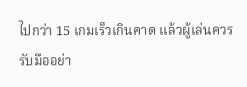ไปกว่า 15 เกมเร็วเกินคาด แล้วผู้เล่นควรรับมืออย่า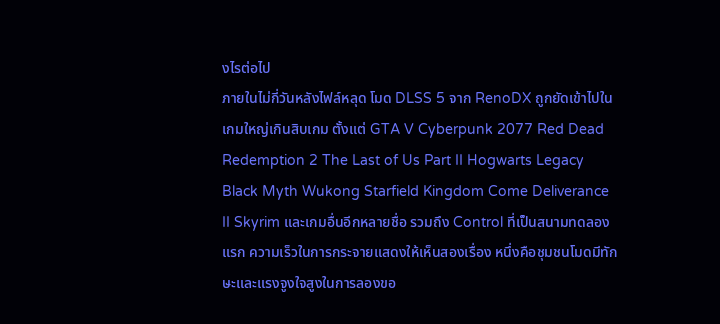งไรต่อไป
ภายในไม่กี่วันหลังไฟล์หลุด โมด DLSS 5 จาก RenoDX ถูกยัดเข้าไปในเกมใหญ่เกินสิบเกม ตั้งแต่ GTA V Cyberpunk 2077 Red Dead Redemption 2 The Last of Us Part II Hogwarts Legacy Black Myth Wukong Starfield Kingdom Come Deliverance II Skyrim และเกมอื่นอีกหลายชื่อ รวมถึง Control ที่เป็นสนามทดลองแรก ความเร็วในการกระจายแสดงให้เห็นสองเรื่อง หนึ่งคือชุมชนโมดมีทักษะและแรงจูงใจสูงในการลองขอ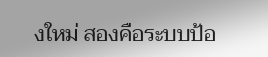งใหม่ สองคือระบบป้อ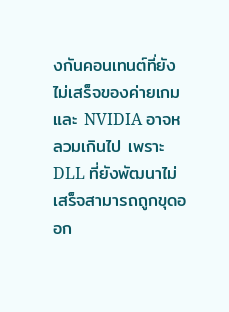งกันคอนเทนต์ที่ยังไม่เสร็จของค่ายเกมและ NVIDIA อาจหลวมเกินไป เพราะ DLL ที่ยังพัฒนาไม่เสร็จสามารถถูกขุดออก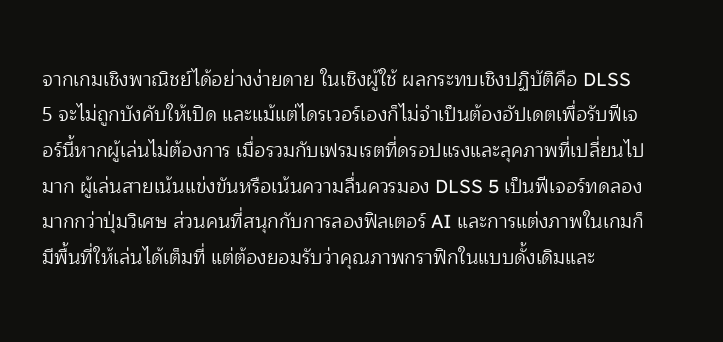จากเกมเชิงพาณิชย์ได้อย่างง่ายดาย ในเชิงผู้ใช้ ผลกระทบเชิงปฏิบัติคือ DLSS 5 จะไม่ถูกบังคับให้เปิด และแม้แต่ไดรเวอร์เองก็ไม่จำเป็นต้องอัปเดตเพื่อรับฟีเจอร์นี้หากผู้เล่นไม่ต้องการ เมื่อรวมกับเฟรมเรตที่ดรอปแรงและลุคภาพที่เปลี่ยนไปมาก ผู้เล่นสายเน้นแข่งขันหรือเน้นความลื่นควรมอง DLSS 5 เป็นฟีเจอร์ทดลองมากกว่าปุ่มวิเศษ ส่วนคนที่สนุกกับการลองฟิลเตอร์ AI และการแต่งภาพในเกมก็มีพื้นที่ให้เล่นได้เต็มที่ แต่ต้องยอมรับว่าคุณภาพกราฟิกในแบบดั้งเดิมและ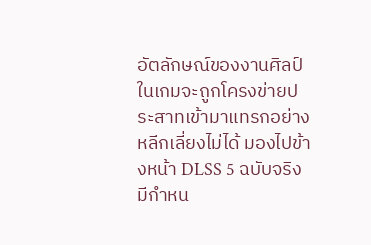อัตลักษณ์ของงานศิลป์ในเกมจะถูกโครงข่ายประสาทเข้ามาแทรกอย่างหลีกเลี่ยงไม่ได้ มองไปข้างหน้า DLSS 5 ฉบับจริงมีกำหน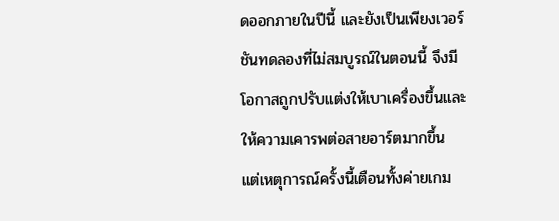ดออกภายในปีนี้ และยังเป็นเพียงเวอร์ชันทดลองที่ไม่สมบูรณ์ในตอนนี้ จึงมีโอกาสถูกปรับแต่งให้เบาเครื่องขึ้นและให้ความเคารพต่อสายอาร์ตมากขึ้น แต่เหตุการณ์ครั้งนี้เตือนทั้งค่ายเกม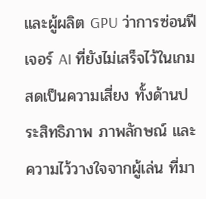และผู้ผลิต GPU ว่าการซ่อนฟีเจอร์ AI ที่ยังไม่เสร็จไว้ในเกมสดเป็นความเสี่ยง ทั้งด้านประสิทธิภาพ ภาพลักษณ์ และความไว้วางใจจากผู้เล่น ที่มา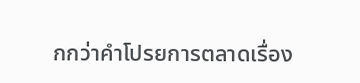กกว่าคำโปรยการตลาดเรื่อง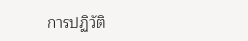การปฏิวัติ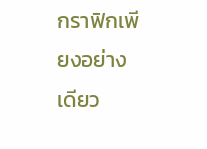กราฟิกเพียงอย่างเดียว